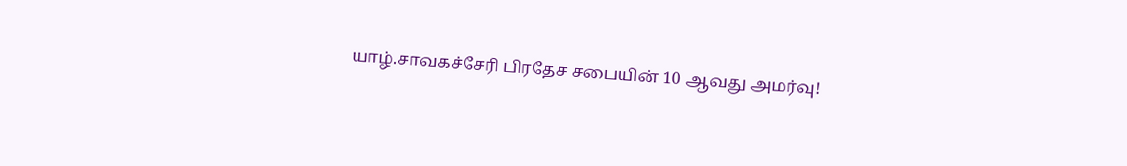யாழ்.சாவகச்சேரி பிரதேச சபையின் 10 ஆவது அமர்வு!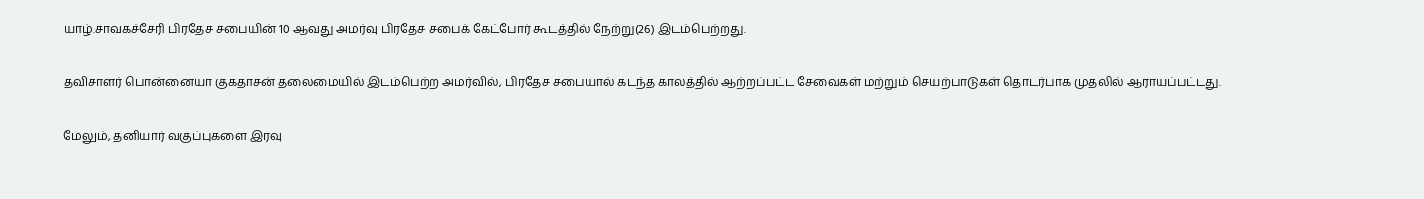யாழ்.சாவகச்சேரி பிரதேச சபையின் 10 ஆவது அமர்வு பிரதேச சபைக் கேட்போர் கூடத்தில் நேற்று(26) இடம்பெற்றது.

தவிசாளர் பொன்னையா குகதாசன் தலைமையில் இடம்பெற்ற அமர்வில், பிரதேச சபையால் கடந்த காலத்தில் ஆற்றப்பட்ட சேவைகள் மற்றும் செயற்பாடுகள் தொடர்பாக முதலில் ஆராயப்பட்டது.

மேலும், தனியார் வகுப்புகளை இரவு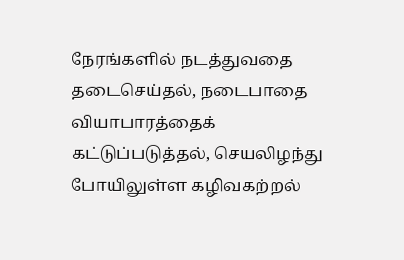நேரங்களில் நடத்துவதை தடைசெய்தல், நடைபாதை வியாபாரத்தைக் கட்டுப்படுத்தல், செயலிழந்து போயிலுள்ள கழிவகற்றல்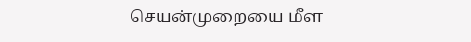செயன்முறையை மீள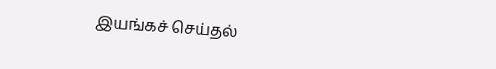இயங்கச் செய்தல்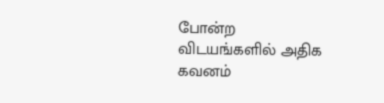போன்ற விடயங்களில் அதிக கவனம்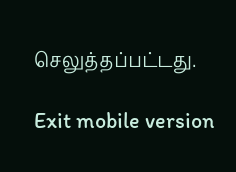செலுத்தப்பட்டது.

Exit mobile version